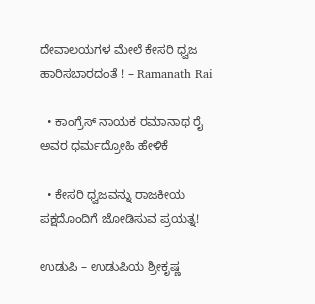ದೇವಾಲಯಗಳ ಮೇಲೆ ಕೇಸರಿ ಧ್ವಜ ಹಾರಿಸಬಾರದಂತೆ ! – Ramanath Rai

  • ಕಾಂಗ್ರೆಸ್ ನಾಯಕ ರಮಾನಾಥ ರೈ ಅವರ ಧರ್ಮದ್ರೋಹಿ ಹೇಳಿಕೆ

  • ಕೇಸರಿ ಧ್ವಜವನ್ನು ರಾಜಕೀಯ ಪಕ್ಷದೊಂದಿಗೆ ಜೋಡಿಸುವ ಪ್ರಯತ್ನ!

ಉಡುಪಿ – ಉಡುಪಿಯ ಶ್ರೀಕೃಷ್ಣ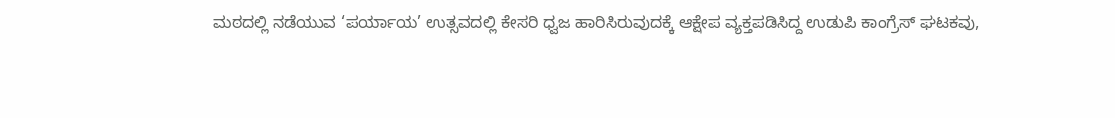ಮಠದಲ್ಲಿ ನಡೆಯುವ ‘ಪರ್ಯಾಯ’ ಉತ್ಸವದಲ್ಲಿ ಕೇಸರಿ ಧ್ವಜ ಹಾರಿಸಿರುವುದಕ್ಕೆ ಆಕ್ಷೇಪ ವ್ಯಕ್ತಪಡಿಸಿದ್ದ ಉಡುಪಿ ಕಾಂಗ್ರೆಸ್ ಘಟಕವು,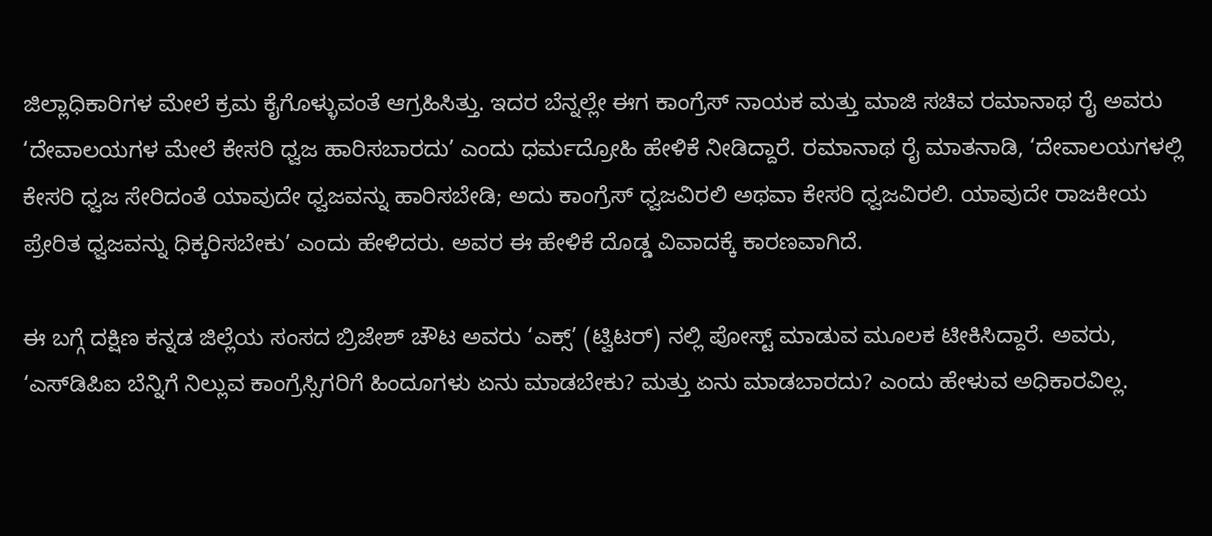ಜಿಲ್ಲಾಧಿಕಾರಿಗಳ ಮೇಲೆ ಕ್ರಮ ಕೈಗೊಳ್ಳುವಂತೆ ಆಗ್ರಹಿಸಿತ್ತು. ಇದರ ಬೆನ್ನಲ್ಲೇ ಈಗ ಕಾಂಗ್ರೆಸ್ ನಾಯಕ ಮತ್ತು ಮಾಜಿ ಸಚಿವ ರಮಾನಾಥ ರೈ ಅವರು ‘ದೇವಾಲಯಗಳ ಮೇಲೆ ಕೇಸರಿ ಧ್ವಜ ಹಾರಿಸಬಾರದು’ ಎಂದು ಧರ್ಮದ್ರೋಹಿ ಹೇಳಿಕೆ ನೀಡಿದ್ದಾರೆ. ರಮಾನಾಥ ರೈ ಮಾತನಾಡಿ, ‘ದೇವಾಲಯಗಳಲ್ಲಿ ಕೇಸರಿ ಧ್ವಜ ಸೇರಿದಂತೆ ಯಾವುದೇ ಧ್ವಜವನ್ನು ಹಾರಿಸಬೇಡಿ; ಅದು ಕಾಂಗ್ರೆಸ್ ಧ್ವಜವಿರಲಿ ಅಥವಾ ಕೇಸರಿ ಧ್ವಜವಿರಲಿ. ಯಾವುದೇ ರಾಜಕೀಯ ಪ್ರೇರಿತ ಧ್ವಜವನ್ನು ಧಿಕ್ಕರಿಸಬೇಕು’ ಎಂದು ಹೇಳಿದರು. ಅವರ ಈ ಹೇಳಿಕೆ ದೊಡ್ಡ ವಿವಾದಕ್ಕೆ ಕಾರಣವಾಗಿದೆ.

ಈ ಬಗ್ಗೆ ದಕ್ಷಿಣ ಕನ್ನಡ ಜಿಲ್ಲೆಯ ಸಂಸದ ಬ್ರಿಜೇಶ್ ಚೌಟ ಅವರು ‘ಎಕ್ಸ್’ (ಟ್ವಿಟರ್) ನಲ್ಲಿ ಪೋಸ್ಟ್ ಮಾಡುವ ಮೂಲಕ ಟೀಕಿಸಿದ್ದಾರೆ. ಅವರು, ‘ಎಸ್‌ಡಿಪಿಐ ಬೆನ್ನಿಗೆ ನಿಲ್ಲುವ ಕಾಂಗ್ರೆಸ್ಸಿಗರಿಗೆ ಹಿಂದೂಗಳು ಏನು ಮಾಡಬೇಕು? ಮತ್ತು ಏನು ಮಾಡಬಾರದು? ಎಂದು ಹೇಳುವ ಅಧಿಕಾರವಿಲ್ಲ.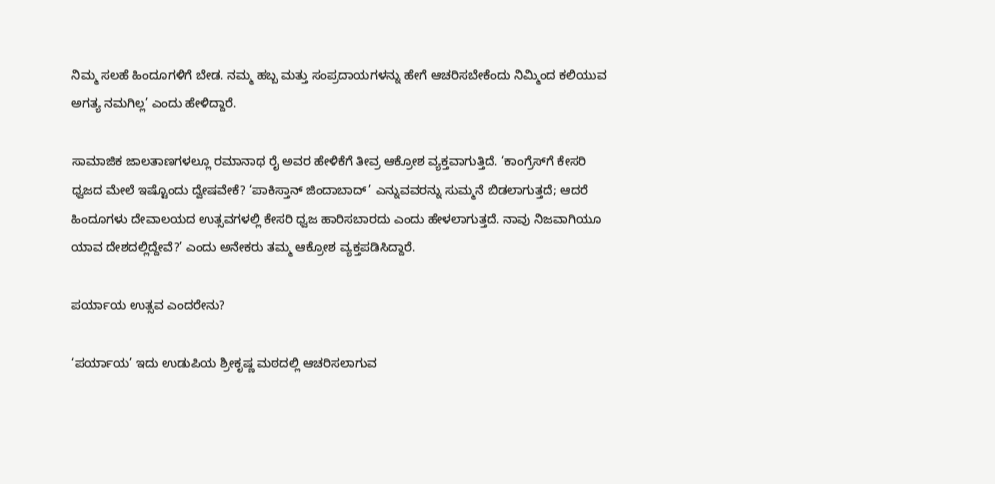ನಿಮ್ಮ ಸಲಹೆ ಹಿಂದೂಗಳಿಗೆ ಬೇಡ. ನಮ್ಮ ಹಬ್ಬ ಮತ್ತು ಸಂಪ್ರದಾಯಗಳನ್ನು ಹೇಗೆ ಆಚರಿಸಬೇಕೆಂದು ನಿಮ್ಮಿಂದ ಕಲಿಯುವ ಅಗತ್ಯ ನಮಗಿಲ್ಲ’ ಎಂದು ಹೇಳಿದ್ದಾರೆ.

ಸಾಮಾಜಿಕ ಜಾಲತಾಣಗಳಲ್ಲೂ ರಮಾನಾಥ ರೈ ಅವರ ಹೇಳಿಕೆಗೆ ತೀವ್ರ ಆಕ್ರೋಶ ವ್ಯಕ್ತವಾಗುತ್ತಿದೆ. ‘ಕಾಂಗ್ರೆಸ್‌ಗೆ ಕೇಸರಿ ಧ್ವಜದ ಮೇಲೆ ಇಷ್ಟೊಂದು ದ್ವೇಷವೇಕೆ? ‘ಪಾಕಿಸ್ತಾನ್ ಜಿಂದಾಬಾದ್’ ಎನ್ನುವವರನ್ನು ಸುಮ್ಮನೆ ಬಿಡಲಾಗುತ್ತದೆ; ಆದರೆ ಹಿಂದೂಗಳು ದೇವಾಲಯದ ಉತ್ಸವಗಳಲ್ಲಿ ಕೇಸರಿ ಧ್ವಜ ಹಾರಿಸಬಾರದು ಎಂದು ಹೇಳಲಾಗುತ್ತದೆ. ನಾವು ನಿಜವಾಗಿಯೂ ಯಾವ ದೇಶದಲ್ಲಿದ್ದೇವೆ?’ ಎಂದು ಅನೇಕರು ತಮ್ಮ ಆಕ್ರೋಶ ವ್ಯಕ್ತಪಡಿಸಿದ್ದಾರೆ.

ಪರ್ಯಾಯ ಉತ್ಸವ ಎಂದರೇನು?

‘ಪರ್ಯಾಯ’ ಇದು ಉಡುಪಿಯ ಶ್ರೀಕೃಷ್ಣ ಮಠದಲ್ಲಿ ಆಚರಿಸಲಾಗುವ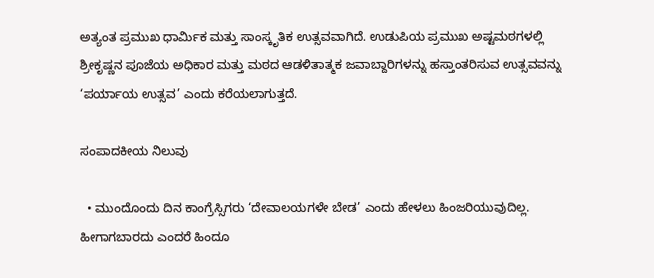ಅತ್ಯಂತ ಪ್ರಮುಖ ಧಾರ್ಮಿಕ ಮತ್ತು ಸಾಂಸ್ಕೃತಿಕ ಉತ್ಸವವಾಗಿದೆ. ಉಡುಪಿಯ ಪ್ರಮುಖ ಅಷ್ಟಮಠಗಳಲ್ಲಿ ಶ್ರೀಕೃಷ್ಣನ ಪೂಜೆಯ ಅಧಿಕಾರ ಮತ್ತು ಮಠದ ಆಡಳಿತಾತ್ಮಕ ಜವಾಬ್ದಾರಿಗಳನ್ನು ಹಸ್ತಾಂತರಿಸುವ ಉತ್ಸವವನ್ನು ‘ಪರ್ಯಾಯ ಉತ್ಸವ’ ಎಂದು ಕರೆಯಲಾಗುತ್ತದೆ.

ಸಂಪಾದಕೀಯ ನಿಲುವು

  • ಮುಂದೊಂದು ದಿನ ಕಾಂಗ್ರೆಸ್ಸಿಗರು ‘ದೇವಾಲಯಗಳೇ ಬೇಡ’ ಎಂದು ಹೇಳಲು ಹಿಂಜರಿಯುವುದಿಲ್ಲ. ಹೀಗಾಗಬಾರದು ಎಂದರೆ ಹಿಂದೂ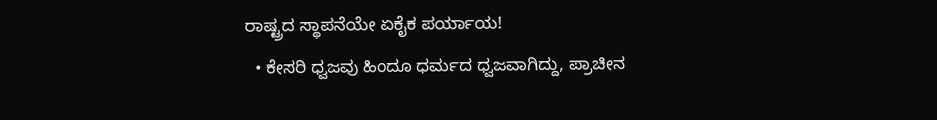ರಾಷ್ಟ್ರದ ಸ್ಥಾಪನೆಯೇ ಏಕೈಕ ಪರ್ಯಾಯ!
  • ಕೇಸರಿ ಧ್ವಜವು ಹಿಂದೂ ಧರ್ಮದ ಧ್ವಜವಾಗಿದ್ದು, ಪ್ರಾಚೀನ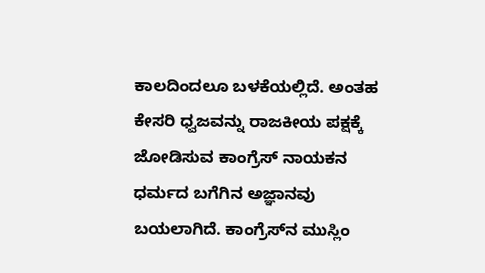ಕಾಲದಿಂದಲೂ ಬಳಕೆಯಲ್ಲಿದೆ. ಅಂತಹ ಕೇಸರಿ ಧ್ವಜವನ್ನು ರಾಜಕೀಯ ಪಕ್ಷಕ್ಕೆ ಜೋಡಿಸುವ ಕಾಂಗ್ರೆಸ್ ನಾಯಕನ ಧರ್ಮದ ಬಗೆಗಿನ ಅಜ್ಞಾನವು ಬಯಲಾಗಿದೆ. ಕಾಂಗ್ರೆಸ್‌ನ ಮುಸ್ಲಿಂ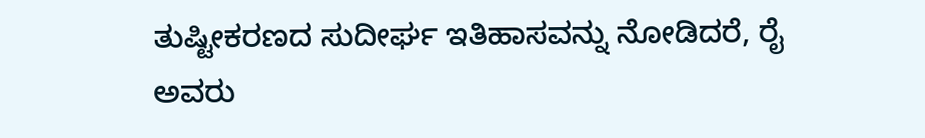ತುಷ್ಟೀಕರಣದ ಸುದೀರ್ಘ ಇತಿಹಾಸವನ್ನು ನೋಡಿದರೆ, ರೈ ಅವರು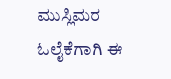ಮುಸ್ಲಿಮರ ಓಲೈಕೆಗಾಗಿ ಈ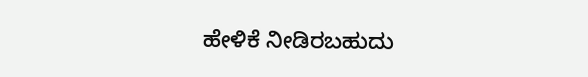ಹೇಳಿಕೆ ನೀಡಿರಬಹುದು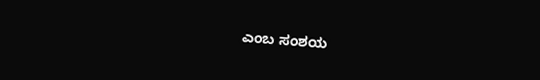ಎಂಬ ಸಂಶಯ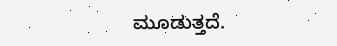ಮೂಡುತ್ತದೆ.